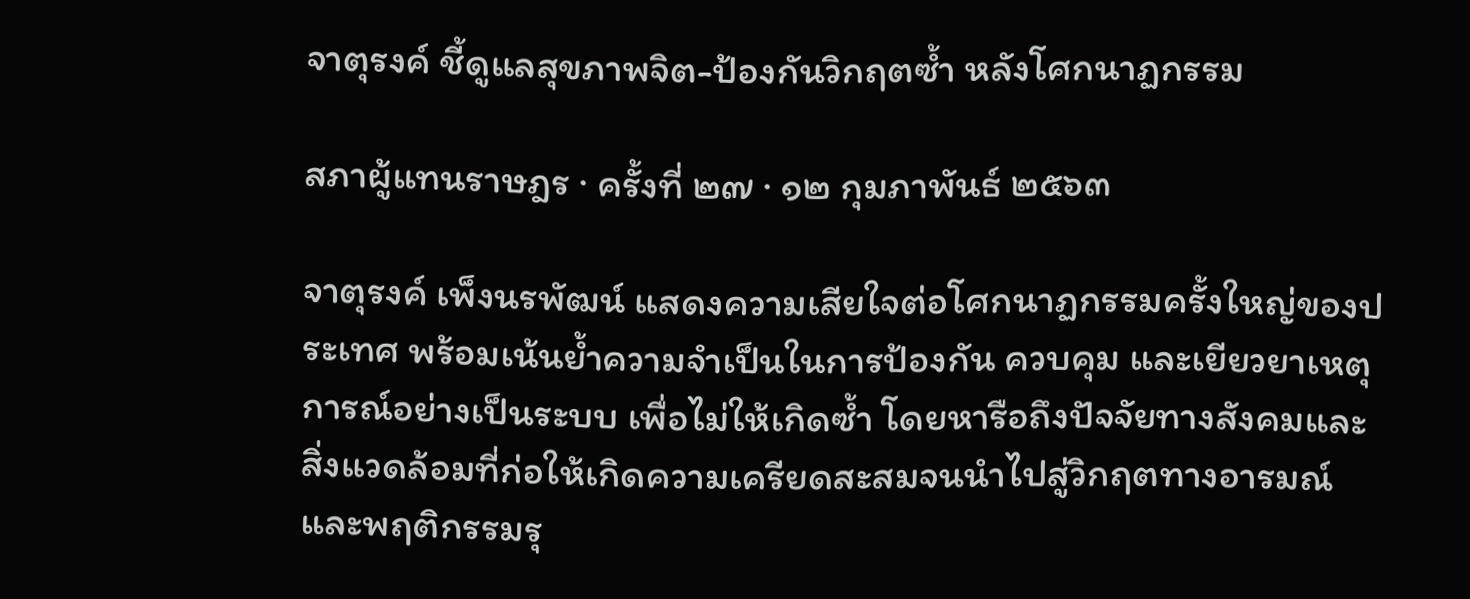จาตุรงค์ ชี้ดูแลสุขภาพจิต-ป้องกันวิกฤตซ้ำ หลังโศกนาฏกรรม

สภาผู้แทนราษฎร · ครั้งที่ ๒๗ · ๑๒ กุมภาพันธ์ ๒๕๖๓

จาตุรงค์ เพ็งนรพัฒน์ แสดงความเสียใจต่อโศกนาฏกรรมครั้งใหญ่ของประเทศ พร้อมเน้นย้ำความจำเป็นในการป้องกัน ควบคุม และเยียวยาเหตุการณ์อย่างเป็นระบบ เพื่อไม่ให้เกิดซ้ำ โดยหารือถึงปัจจัยทางสังคมและสิ่งแวดล้อมที่ก่อให้เกิดความเครียดสะสมจนนำไปสู่วิกฤตทางอารมณ์และพฤติกรรมรุ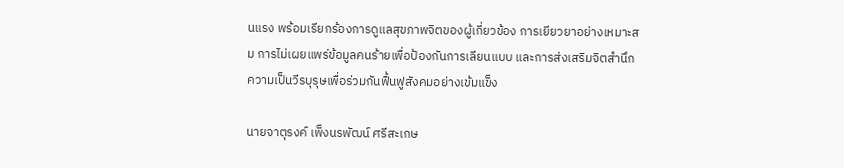นแรง พร้อมเรียกร้องการดูแลสุขภาพจิตของผู้เกี่ยวข้อง การเยียวยาอย่างเหมาะสม การไม่เผยแพร่ข้อมูลคนร้ายเพื่อป้องกันการเลียนแบบ และการส่งเสริมจิตสำนึกความเป็นวีรบุรุษเพื่อร่วมกันฟื้นฟูสังคมอย่างเข้มแข็ง

นายจาตุรงค์ เพ็งนรพัฒน์ ศรีสะเกษ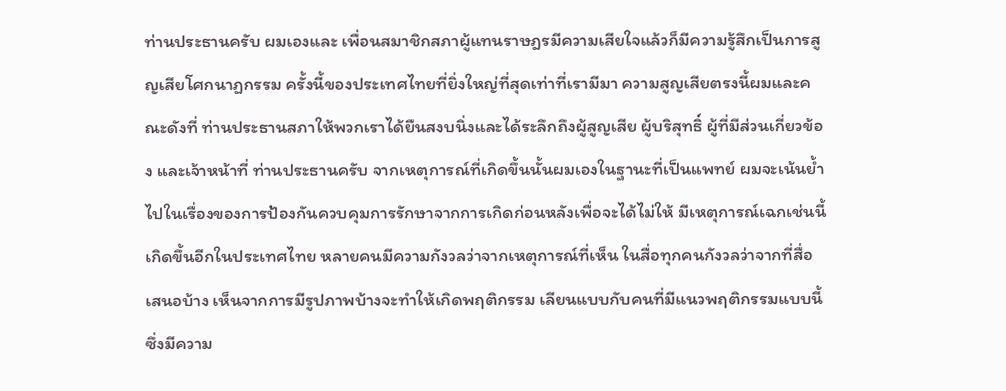ท่านประธานครับ ผมเองและ เพื่อนสมาชิกสภาผู้แทนราษฎรมีความเสียใจแล้วก็มีความรู้สึกเป็นการสูญเสียโศกนาฏกรรม ครั้งนี้ของประเทศไทยที่ยิ่งใหญ่ที่สุดเท่าที่เรามีมา ความสูญเสียตรงนี้ผมและคณะดังที่ ท่านประธานสภาให้พวกเราได้ยืนสงบนิ่งและได้ระลึกถึงผู้สูญเสีย ผู้บริสุทธิ์ ผู้ที่มีส่วนเกี่ยวข้อง และเจ้าหน้าที่ ท่านประธานครับ จากเหตุการณ์ที่เกิดขึ้นนั้นผมเองในฐานะที่เป็นแพทย์ ผมจะเน้นย้ำไปในเรื่องของการป้องกันควบคุมการรักษาจากการเกิดก่อนหลังเพื่อจะได้ไม่ให้ มีเหตุการณ์เฉกเช่นนี้เกิดขึ้นอีกในประเทศไทย หลายคนมีความกังวลว่าจากเหตุการณ์ที่เห็น ในสื่อทุกคนกังวลว่าจากที่สื่อเสนอบ้าง เห็นจากการมีรูปภาพบ้างจะทำให้เกิดพฤติกรรม เลียนแบบกับคนที่มีแนวพฤติกรรมแบบนี้ซึ่งมีความ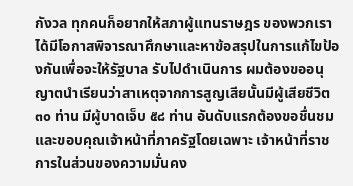กังวล ทุกคนก็อยากให้สภาผู้แทนราษฎร ของพวกเราได้มีโอกาสพิจารณาศึกษาและหาข้อสรุปในการแก้ไขป้องกันเพื่อจะให้รัฐบาล รับไปดำเนินการ ผมต้องขออนุญาตนำเรียนว่าสาเหตุจากการสูญเสียนั้นมีผู้เสียชีวิต ๓๐ ท่าน มีผู้บาดเจ็บ ๕๘ ท่าน อันดับแรกต้องขอชื่นชมและขอบคุณเจ้าหน้าที่ภาครัฐโดยเฉพาะ เจ้าหน้าที่ราชการในส่วนของความมั่นคง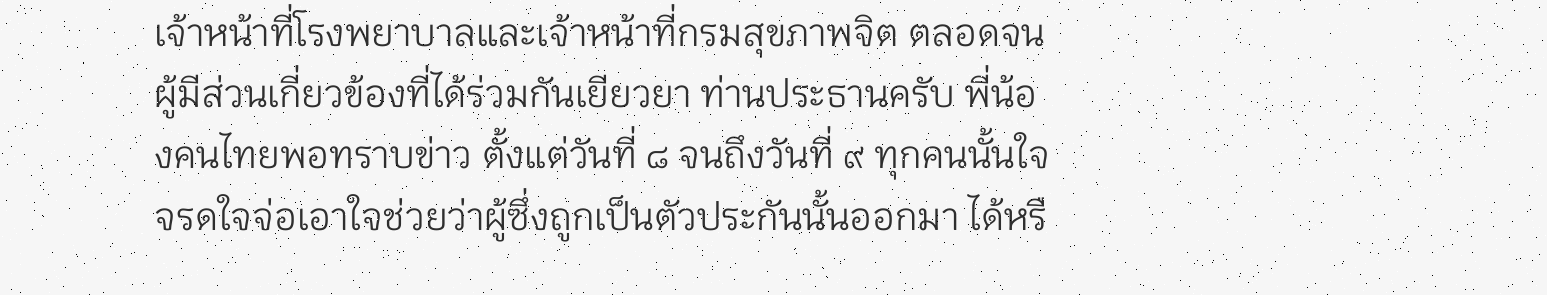เจ้าหน้าที่โรงพยาบาลและเจ้าหน้าที่กรมสุขภาพจิต ตลอดจนผู้มีส่วนเกี่ยวข้องที่ได้ร่วมกันเยียวยา ท่านประธานครับ พี่น้องคนไทยพอทราบข่าว ตั้งแต่วันที่ ๘ จนถึงวันที่ ๙ ทุกคนนั้นใจจรดใจจ่อเอาใจช่วยว่าผู้ซึ่งถูกเป็นตัวประกันนั้นออกมา ได้หรื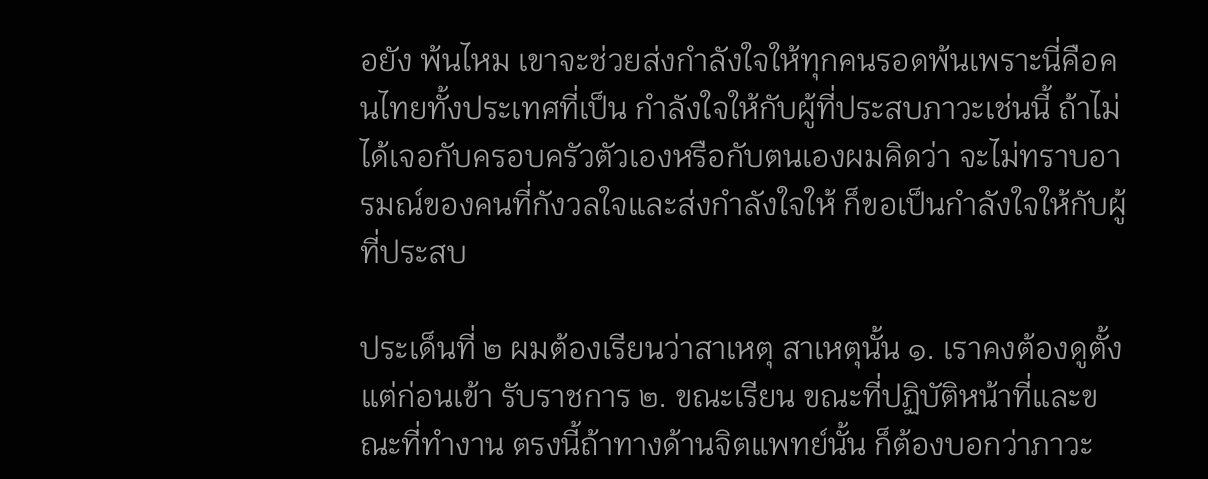อยัง พ้นไหม เขาจะช่วยส่งกำลังใจให้ทุกคนรอดพ้นเพราะนี่คือคนไทยทั้งประเทศที่เป็น กำลังใจให้กับผู้ที่ประสบภาวะเช่นนี้ ถ้าไม่ได้เจอกับครอบครัวตัวเองหรือกับตนเองผมคิดว่า จะไม่ทราบอารมณ์ของคนที่กังวลใจและส่งกำลังใจให้ ก็ขอเป็นกำลังใจให้กับผู้ที่ประสบ

ประเด็นที่ ๒ ผมต้องเรียนว่าสาเหตุ สาเหตุนั้น ๑. เราคงต้องดูตั้งแต่ก่อนเข้า รับราชการ ๒. ขณะเรียน ขณะที่ปฏิบัติหน้าที่และขณะที่ทำงาน ตรงนี้ถ้าทางด้านจิตแพทย์นั้น ก็ต้องบอกว่าภาวะ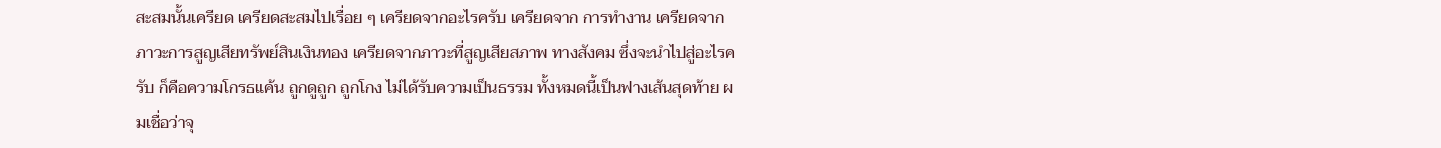สะสมนั้นเครียด เครียดสะสมไปเรื่อย ๆ เครียดจากอะไรครับ เครียดจาก การทำงาน เครียดจากภาวะการสูญเสียทรัพย์สินเงินทอง เครียดจากภาวะที่สูญเสียสภาพ ทางสังคม ซึ่งจะนำไปสู่อะไรครับ ก็คือความโกรธแค้น ถูกดูถูก ถูกโกง ไม่ได้รับความเป็นธรรม ทั้งหมดนี้เป็นฟางเส้นสุดท้าย ผมเชื่อว่าจุ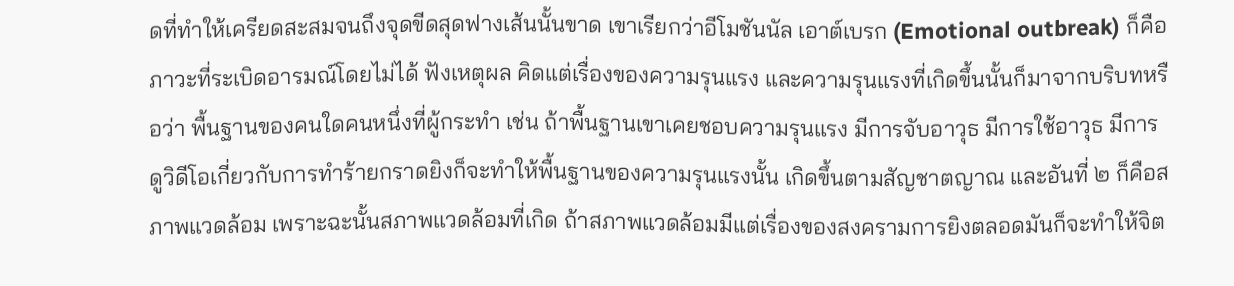ดที่ทำให้เครียดสะสมจนถึงจุดขีดสุดฟางเส้นนั้นขาด เขาเรียกว่าอีโมชันนัล เอาต์เบรก (Emotional outbreak) ก็คือภาวะที่ระเบิดอารมณ์โดยไม่ได้ ฟังเหตุผล คิดแต่เรื่องของความรุนแรง และความรุนแรงที่เกิดขึ้นนั้นก็มาจากบริบทหรือว่า พื้นฐานของคนใดคนหนึ่งที่ผู้กระทำ เช่น ถ้าพื้นฐานเขาเคยชอบความรุนแรง มีการจับอาวุธ มีการใช้อาวุธ มีการดูวิดีโอเกี่ยวกับการทำร้ายกราดยิงก็จะทำให้พื้นฐานของความรุนแรงนั้น เกิดขึ้นตามสัญชาตญาณ และอันที่ ๒ ก็คือสภาพแวดล้อม เพราะฉะนั้นสภาพแวดล้อมที่เกิด ถ้าสภาพแวดล้อมมีแต่เรื่องของสงครามการยิงตลอดมันก็จะทำให้จิต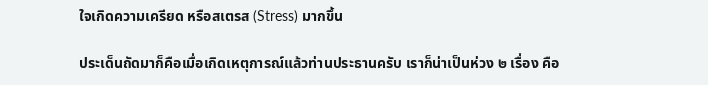ใจเกิดความเครียด หรือสเตรส (Stress) มากขึ้น

ประเด็นถัดมาก็คือเมื่อเกิดเหตุการณ์แล้วท่านประธานครับ เราก็น่าเป็นห่วง ๒ เรื่อง คือ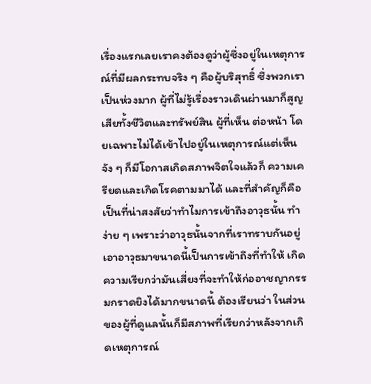เรื่องแรกเลยเราคงต้องดูว่าผู้ซึ่งอยู่ในเหตุการณ์ที่มีผลกระทบจริง ๆ คือผู้บริสุทธิ์ ซึ่งพวกเราเป็นห่วงมาก ผู้ที่ไม่รู้เรื่องราวเดินผ่านมาก็สูญเสียทั้งชีวิตและทรัพย์สิน ผู้ที่เห็น ต่อหน้า โดยเฉพาะไม่ได้เข้าไปอยู่ในเหตุการณ์แต่เห็นจัง ๆ ก็มีโอกาสเกิดสภาพจิตใจแล้วก็ ความเครียดและเกิดโรคตามมาได้ และที่สำคัญก็คือเป็นที่น่าสงสัยว่าทำไมการเข้าถึงอาวุธนั้น ทำง่าย ๆ เพราะว่าอาวุธนั้นจากที่เราทราบกันอยู่เอาอาวุธมาขนาดนี้เป็นการเข้าถึงที่ทำให้ เกิดความเรียกว่ามันเสี่ยงที่จะทำให้ก่ออาชญากรรมกราดยิงได้มากขนาดนี้ ต้องเรียนว่า ในส่วนของผู้ที่ดูแลนั้นก็มีสภาพที่เรียกว่าหลังจากเกิดเหตุการณ์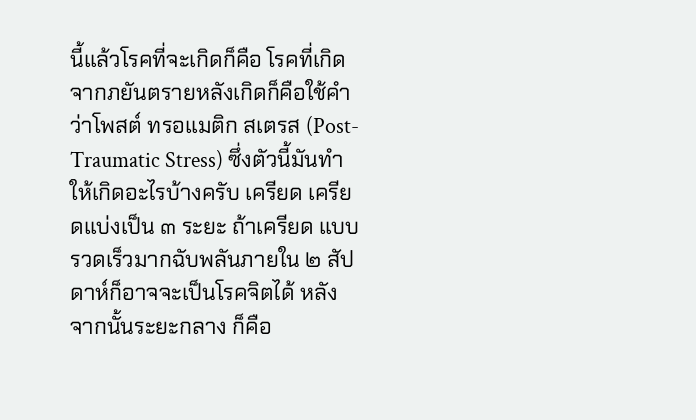นี้แล้วโรคที่จะเกิดก็คือ โรคที่เกิดจากภยันตรายหลังเกิดก็คือใช้คำว่าโพสต์ ทรอแมติก สเตรส (Post-Traumatic Stress) ซึ่งตัวนี้มันทำให้เกิดอะไรบ้างครับ เครียด เครียดแบ่งเป็น ๓ ระยะ ถ้าเครียด แบบรวดเร็วมากฉับพลันภายใน ๒ สัปดาห์ก็อาจจะเป็นโรคจิตได้ หลังจากนั้นระยะกลาง ก็คือ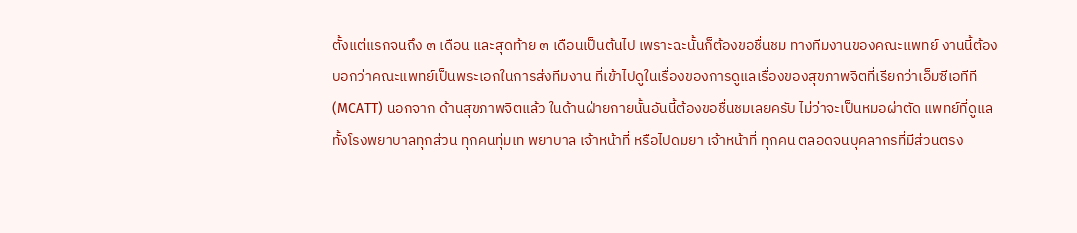ตั้งแต่แรกจนถึง ๓ เดือน และสุดท้าย ๓ เดือนเป็นต้นไป เพราะฉะนั้นก็ต้องขอชื่นชม ทางทีมงานของคณะแพทย์ งานนี้ต้องบอกว่าคณะแพทย์เป็นพระเอกในการส่งทีมงาน ที่เข้าไปดูในเรื่องของการดูแลเรื่องของสุขภาพจิตที่เรียกว่าเอ็มซีเอทีที (MCATT) นอกจาก ด้านสุขภาพจิตแล้ว ในด้านฝ่ายกายนั้นอันนี้ต้องขอชื่นชมเลยครับ ไม่ว่าจะเป็นหมอผ่าตัด แพทย์ที่ดูแลทั้งโรงพยาบาลทุกส่วน ทุกคนทุ่มเท พยาบาล เจ้าหน้าที่ หรือไปดมยา เจ้าหน้าที่ ทุกคน ตลอดจนบุคลากรที่มีส่วนตรง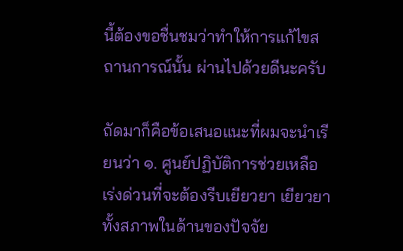นี้ต้องขอชื่นชมว่าทำให้การแก้ไขสถานการณ์นั้น ผ่านไปด้วยดีนะครับ

ถัดมาก็คือข้อเสนอแนะที่ผมจะนำเรียนว่า ๑. ศูนย์ปฏิบัติการช่วยเหลือ เร่งด่วนที่จะต้องรีบเยียวยา เยียวยาทั้งสภาพในด้านของปัจจัย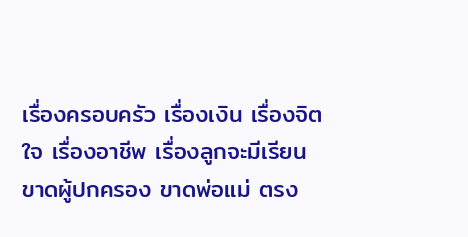เรื่องครอบครัว เรื่องเงิน เรื่องจิตใจ เรื่องอาชีพ เรื่องลูกจะมีเรียน ขาดผู้ปกครอง ขาดพ่อแม่ ตรง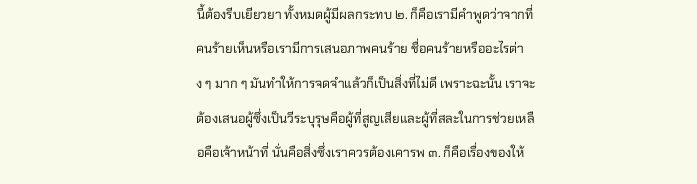นี้ต้องรีบเยียวยา ทั้งหมดผู้มีผลกระทบ ๒. ก็คือเรามีคำพูดว่าจากที่คนร้ายเห็นหรือเรามีการเสนอภาพคนร้าย ชื่อคนร้ายหรืออะไรต่าง ๆ มาก ๆ มันทำให้การจดจำแล้วก็เป็นสิ่งที่ไม่ดี เพราะฉะนั้น เราจะต้องเสนอผู้ซึ่งเป็นวีระบุรุษคือผู้ที่สูญเสียและผู้ที่สละในการช่วยเหลือคือเจ้าหน้าที่ นั่นคือสิ่งซึ่งเราควรต้องเคารพ ๓. ก็คือเรื่องของให้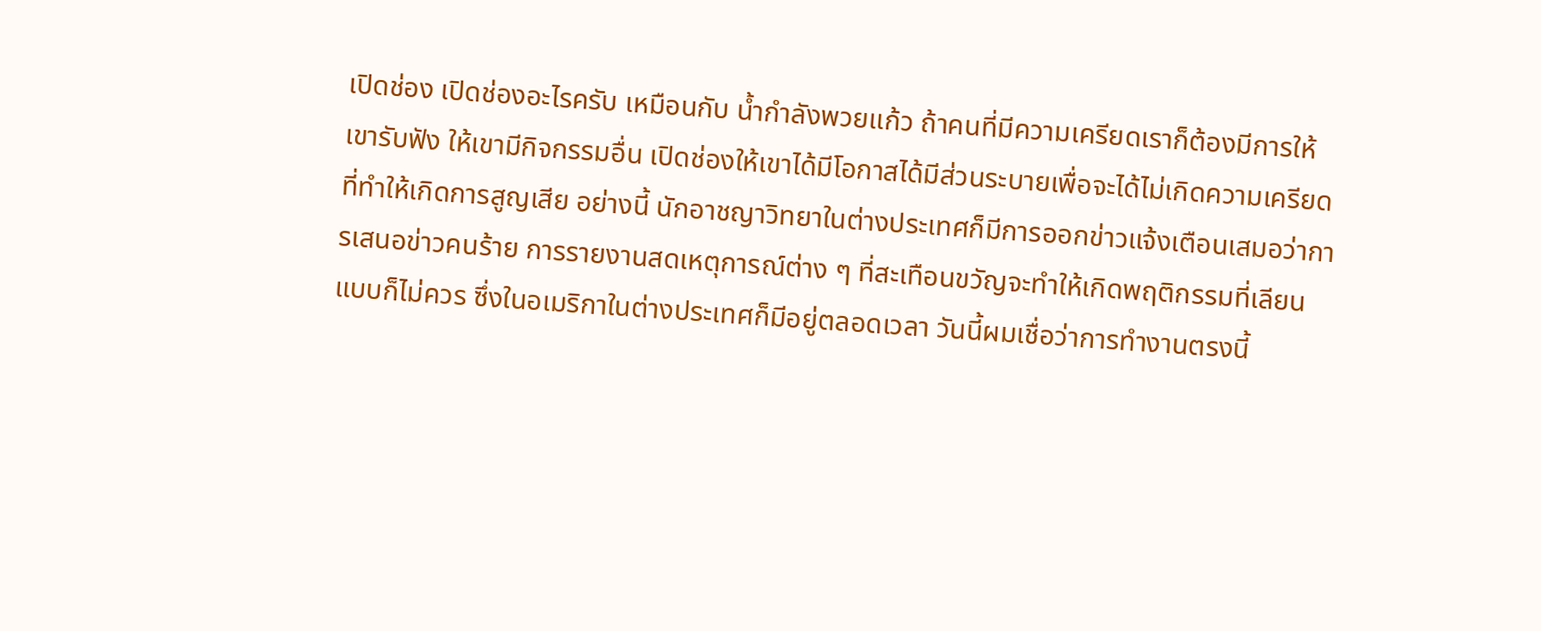เปิดช่อง เปิดช่องอะไรครับ เหมือนกับ น้ำกำลังพวยแก้ว ถ้าคนที่มีความเครียดเราก็ต้องมีการให้เขารับฟัง ให้เขามีกิจกรรมอื่น เปิดช่องให้เขาได้มีโอกาสได้มีส่วนระบายเพื่อจะได้ไม่เกิดความเครียดที่ทำให้เกิดการสูญเสีย อย่างนี้ นักอาชญาวิทยาในต่างประเทศก็มีการออกข่าวแจ้งเตือนเสมอว่าการเสนอข่าวคนร้าย การรายงานสดเหตุการณ์ต่าง ๆ ที่สะเทือนขวัญจะทำให้เกิดพฤติกรรมที่เลียนแบบก็ไม่ควร ซึ่งในอเมริกาในต่างประเทศก็มีอยู่ตลอดเวลา วันนี้ผมเชื่อว่าการทำงานตรงนี้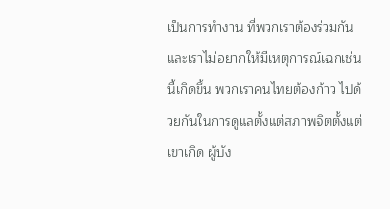เป็นการทำงาน ที่พวกเราต้องร่วมกันและเราไม่อยากให้มีเหตุการณ์เฉกเช่นนี้เกิดขึ้น พวกเราคนไทยต้องก้าว ไปด้วยกันในการดูแลตั้งแต่สภาพจิตตั้งแต่เขาเกิด ผู้บัง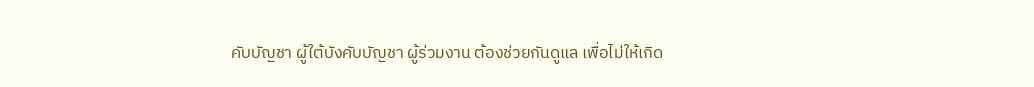คับบัญชา ผู้ใต้บังคับบัญชา ผู้ร่วมงาน ต้องช่วยกันดูแล เพื่อไม่ให้เกิด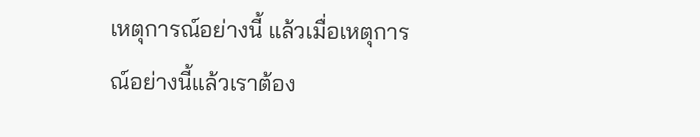เหตุการณ์อย่างนี้ แล้วเมื่อเหตุการณ์อย่างนี้แล้วเราต้อง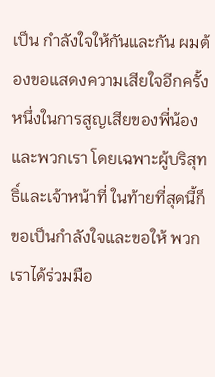เป็น กำลังใจให้กันและกัน ผมต้องขอแสดงความเสียใจอีกครั้งหนึ่งในการสูญเสียของพี่น้อง และพวกเรา โดยเฉพาะผู้บริสุทธิ์และเจ้าหน้าที่ ในท้ายที่สุดนี้ก็ขอเป็นกำลังใจและขอให้ พวกเราได้ร่วมมือ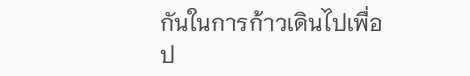กันในการก้าวเดินไปเพื่อป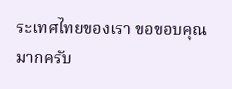ระเทศไทยของเรา ขอขอบคุณมากครับ